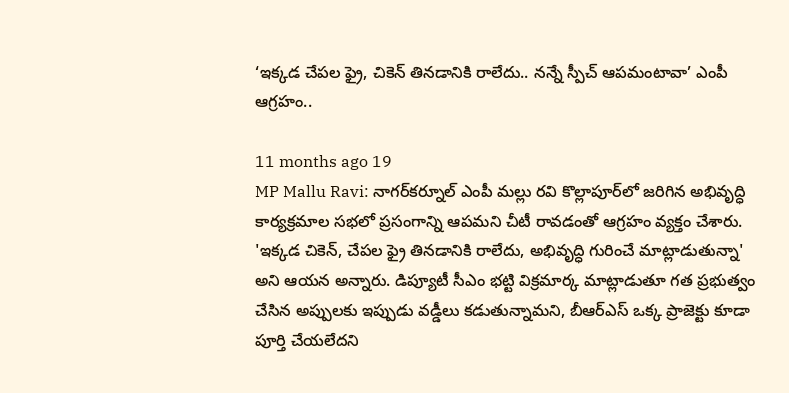‘ఇక్కడ చేపల ఫ్రై, చికెన్ తినడానికి రాలేదు.. నన్నే స్పీచ్ ఆపమంటావా’ ఎంపీ ఆగ్రహం..

11 months ago 19
MP Mallu Ravi: నాగర్‌కర్నూల్ ఎంపీ మల్లు రవి కొల్లాపూర్‌లో జరిగిన అభివృద్ధి కార్యక్రమాల సభలో ప్రసంగాన్ని ఆపమని చీటీ రావడంతో ఆగ్రహం వ్యక్తం చేశారు. 'ఇక్కడ చికెన్, చేపల ఫ్రై తినడానికి రాలేదు, అభివృద్ధి గురించే మాట్లాడుతున్నా' అని ఆయన అన్నారు. డిప్యూటీ సీఎం భట్టి విక్రమార్క మాట్లాడుతూ గత ప్రభుత్వం చేసిన అప్పులకు ఇప్పుడు వడ్డీలు కడుతున్నామని, బీఆర్ఎస్ ఒక్క ప్రాజెక్టు కూడా పూర్తి చేయలేదని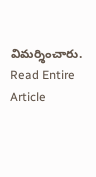విమర్శించారు.
Read Entire Article